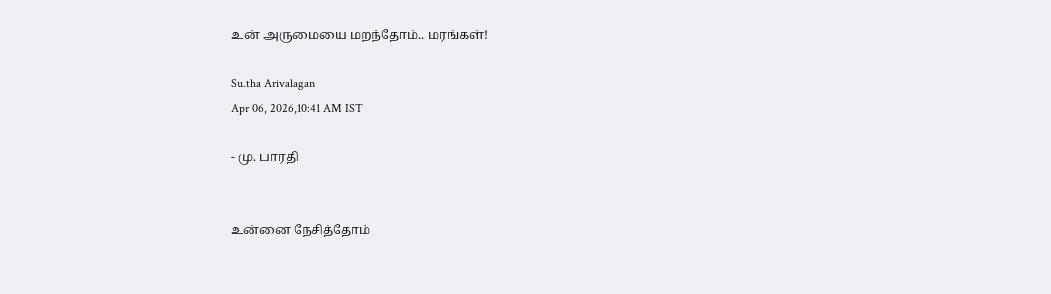உன் அருமையை மறந்தோம்.. மரங்கள்!

Su.tha Arivalagan
Apr 06, 2026,10:41 AM IST

- மு. பாரதி


உன்னை நேசித்தோம்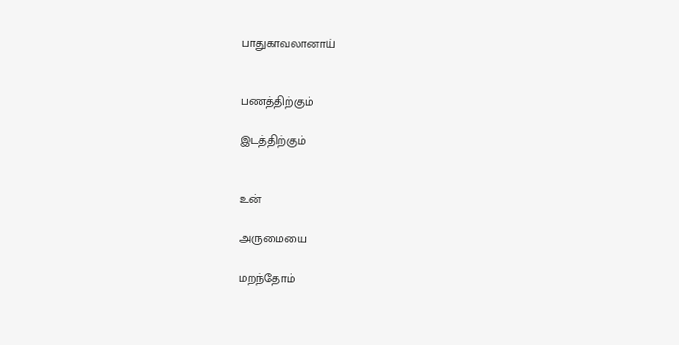பாதுகாவலானாய்


பணத்திற்கும்

இடத்திற்கும்


உன்

அருமையை

மறந்தோம்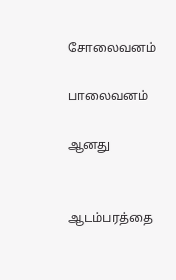சோலைவனம்

பாலைவனம்

ஆனது


ஆடம்பரத்தை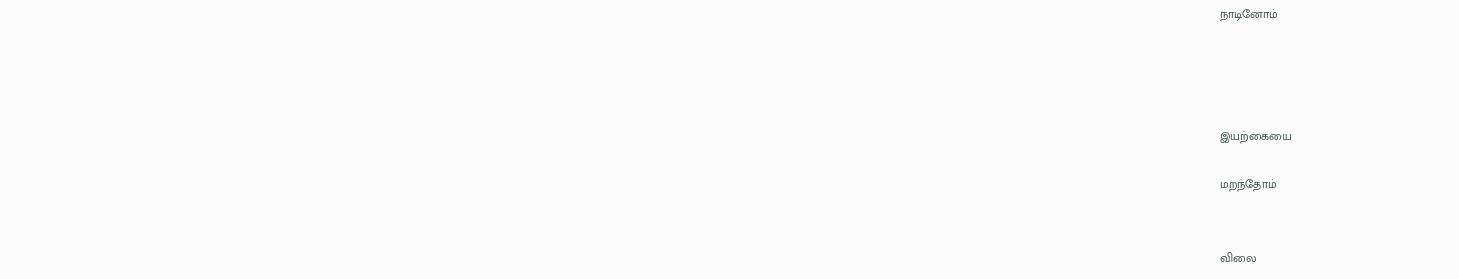நாடினோம்




இயற்கையை

மறந்தோம்


விலை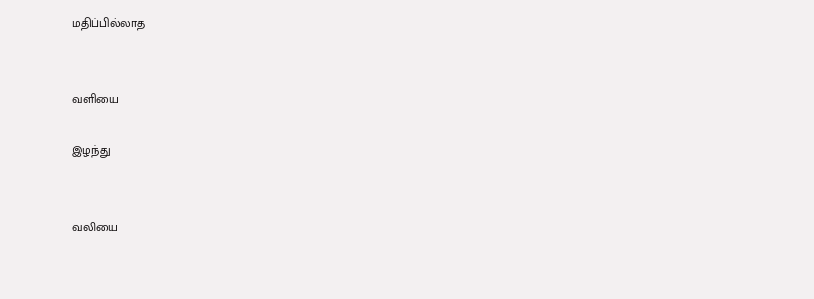மதிப்பில்லாத


வளியை

இழந்து


வலியை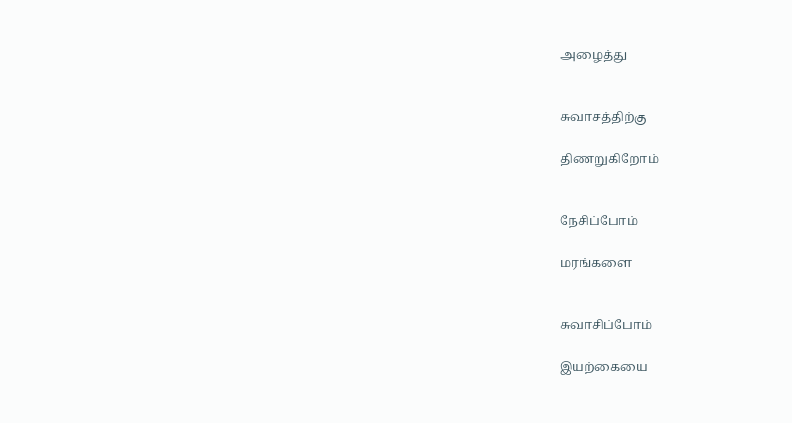அழைத்து


சுவாசத்திற்கு

திணறுகிறோம்


நேசிப்போம்

மரங்களை


சுவாசிப்போம்

இயற்கையை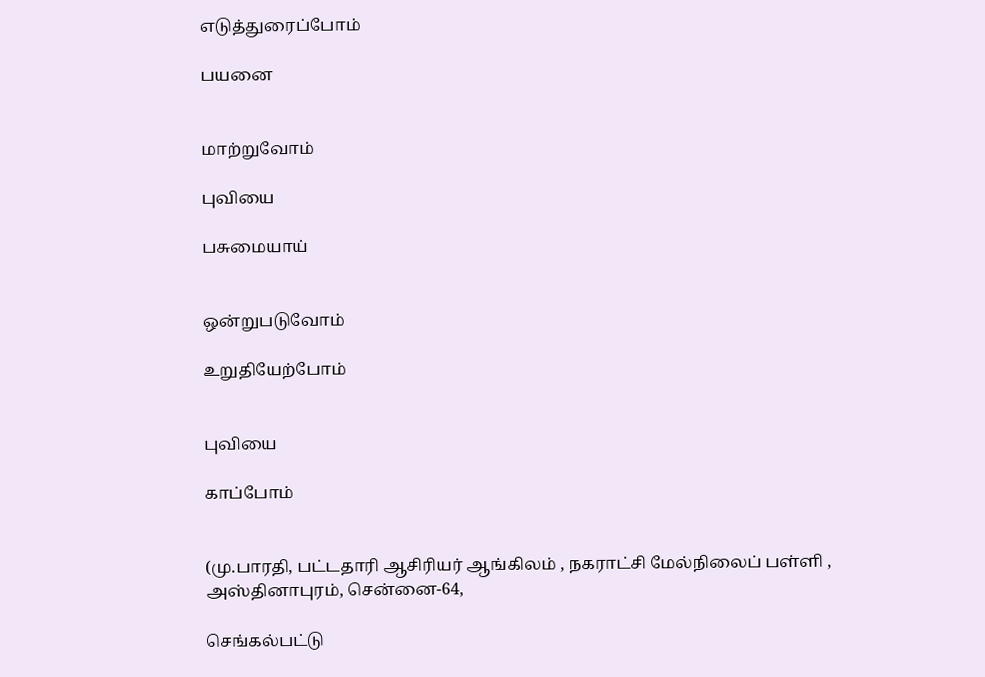எடுத்துரைப்போம்

பயனை


மாற்றுவோம்

புவியை

பசுமையாய்


ஒன்றுபடுவோம்

உறுதியேற்போம்


புவியை

காப்போம்


(மு.பாரதி, பட்டதாரி ஆசிரியர் ஆங்கிலம் , நகராட்சி மேல்நிலைப் பள்ளி , அஸ்தினாபுரம், சென்னை-64,

செங்கல்பட்டு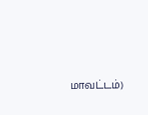மாவட்டம்)